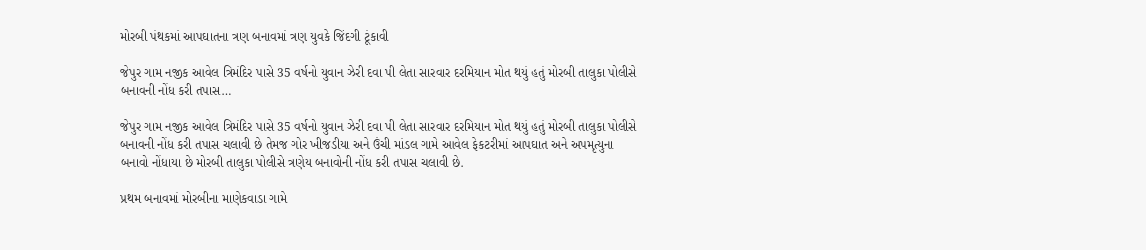મોરબી પંથકમાં આપઘાતના ત્રણ બનાવમાં ત્રણ યુવકે જિંદગી ટૂંકાવી

જેપુર ગામ નજીક આવેલ ત્રિમંદિર પાસે 35 વર્ષનો યુવાન ઝેરી દવા પી લેતા સારવાર દરમિયાન મોત થયું હતું મોરબી તાલુકા પોલીસે બનાવની નોંધ કરી તપાસ…

જેપુર ગામ નજીક આવેલ ત્રિમંદિર પાસે 35 વર્ષનો યુવાન ઝેરી દવા પી લેતા સારવાર દરમિયાન મોત થયું હતું મોરબી તાલુકા પોલીસે બનાવની નોંધ કરી તપાસ ચલાવી છે તેમજ ગોર ખીજડીયા અને ઉંચી માંડલ ગામે આવેલ ફેકટરીમાં આપઘાત અને અપમૃત્યુના બનાવો નોંધાયા છે મોરબી તાલુકા પોલીસે ત્રણેય બનાવોની નોંધ કરી તપાસ ચલાવી છે.

પ્રથમ બનાવમાં મોરબીના માણેકવાડા ગામે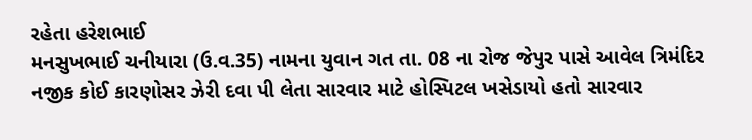રહેતા હરેશભાઈ
મનસુખભાઈ ચનીયારા (ઉ.વ.35) નામના યુવાન ગત તા. 08 ના રોજ જેપુર પાસે આવેલ ત્રિમંદિર નજીક કોઈ કારણોસર ઝેરી દવા પી લેતા સારવાર માટે હોસ્પિટલ ખસેડાયો હતો સારવાર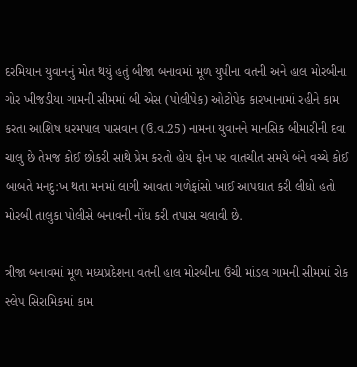દરમિયાન યુવાનનું મોત થયું હતું બીજા બનાવમાં મૂળ યુપીના વતની અને હાલ મોરબીના ગોર ખીજડીયા ગામની સીમમાં બી એસ (પોલીપેક) ઓટોપેક કારખાનામાં રહીને કામ કરતા આશિષ ધરમપાલ પાસવાન (ઉ.વ.25) નામના યુવાનને માનસિક બીમારીની દવા ચાલુ છે તેમજ કોઈ છોકરી સાથે પ્રેમ કરતો હોય ફોન પર વાતચીત સમયે બંને વચ્ચે કોઈ બાબતે મનદુ:ખ થતા મનમાં લાગી આવતા ગળેફાંસો ખાઈ આપઘાત કરી લીધો હતો મોરબી તાલુકા પોલીસે બનાવની નોંધ કરી તપાસ ચલાવી છે.

ત્રીજા બનાવમાં મૂળ મધ્યપ્રદેશના વતની હાલ મોરબીના ઉંચી માંડલ ગામની સીમમાં રોક સ્લેપ સિરામિકમાં કામ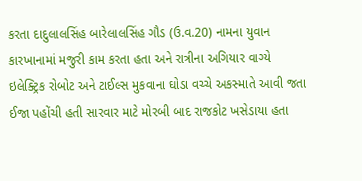કરતા દાદુલાલસિંહ બારેલાલસિંહ ગૌડ (ઉ.વ.20) નામના યુવાન કારખાનામાં મજુરી કામ કરતા હતા અને રાત્રીના અગિયાર વાગ્યે ઇલેક્ટ્રિક રોબોટ અને ટાઈલ્સ મુકવાના ઘોડા વચ્ચે અકસ્માતે આવી જતા ઈજા પહોંચી હતી સારવાર માટે મોરબી બાદ રાજકોટ ખસેડાયા હતા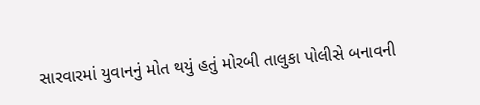સારવારમાં યુવાનનું મોત થયું હતું મોરબી તાલુકા પોલીસે બનાવની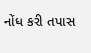નોંધ કરી તપાસ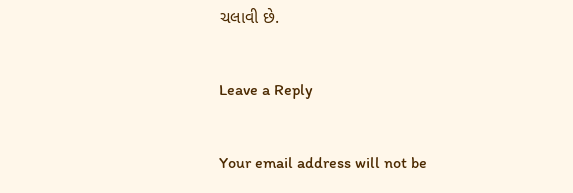ચલાવી છે.

Leave a Reply

Your email address will not be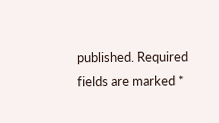published. Required fields are marked *